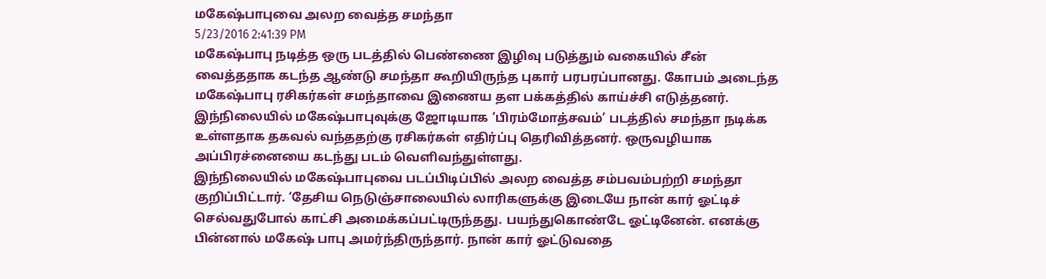மகேஷ்பாபுவை அலற வைத்த சமந்தா
5/23/2016 2:41:39 PM
மகேஷ்பாபு நடித்த ஒரு படத்தில் பெண்ணை இழிவு படுத்தும் வகையில் சீன் வைத்ததாக கடந்த ஆண்டு சமந்தா கூறியிருந்த புகார் பரபரப்பானது. கோபம் அடைந்த மகேஷ்பாபு ரசிகர்கள் சமந்தாவை இணைய தள பக்கத்தில் காய்ச்சி எடுத்தனர். இந்நிலையில் மகேஷ்பாபுவுக்கு ஜோடியாக ‘பிரம்மோத்சவம்’ படத்தில் சமந்தா நடிக்க உள்ளதாக தகவல் வந்ததற்கு ரசிகர்கள் எதிர்ப்பு தெரிவித்தனர். ஒருவழியாக அப்பிரச்னையை கடந்து படம் வெளிவந்துள்ளது.
இந்நிலையில் மகேஷ்பாபுவை படப்பிடிப்பில் அலற வைத்த சம்பவம்பற்றி சமந்தா குறிப்பிட்டார். ‘தேசிய நெடுஞ்சாலையில் லாரிகளுக்கு இடையே நான் கார் ஓட்டிச் செல்வதுபோல் காட்சி அமைக்கப்பட்டிருந்தது. பயந்துகொண்டே ஓட்டினேன். எனக்கு பின்னால் மகேஷ் பாபு அமர்ந்திருந்தார். நான் கார் ஓட்டுவதை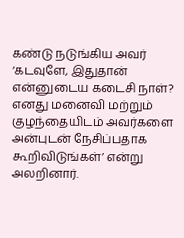கண்டு நடுங்கிய அவர் ‘கடவுளே, இதுதான் என்னுடைய கடைசி நாள்? எனது மனைவி மற்றும் குழந்தையிடம் அவர்களை அன்புடன் நேசிப்பதாக கூறிவிடுங்கள்’ என்று அலறினார்.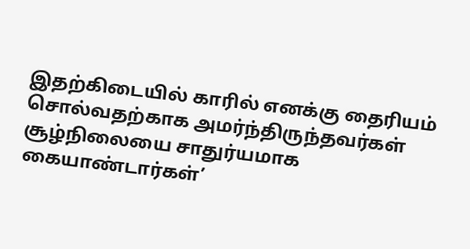இதற்கிடையில் காரில் எனக்கு தைரியம் சொல்வதற்காக அமர்ந்திருந்தவர்கள் சூழ்நிலையை சாதுர்யமாக கையாண்டார்கள்’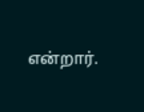என்றார்.